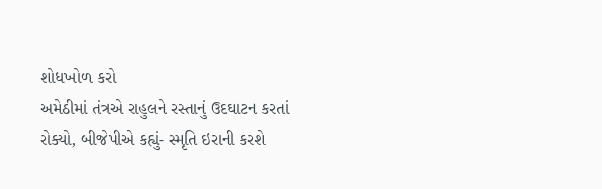શોધખોળ કરો
અમેઠીમાં તંત્રએ રાહુલને રસ્તાનું ઉદઘાટન કરતાં રોક્યો, બીજેપીએ કહ્યું- સ્મૃતિ ઇરાની કરશે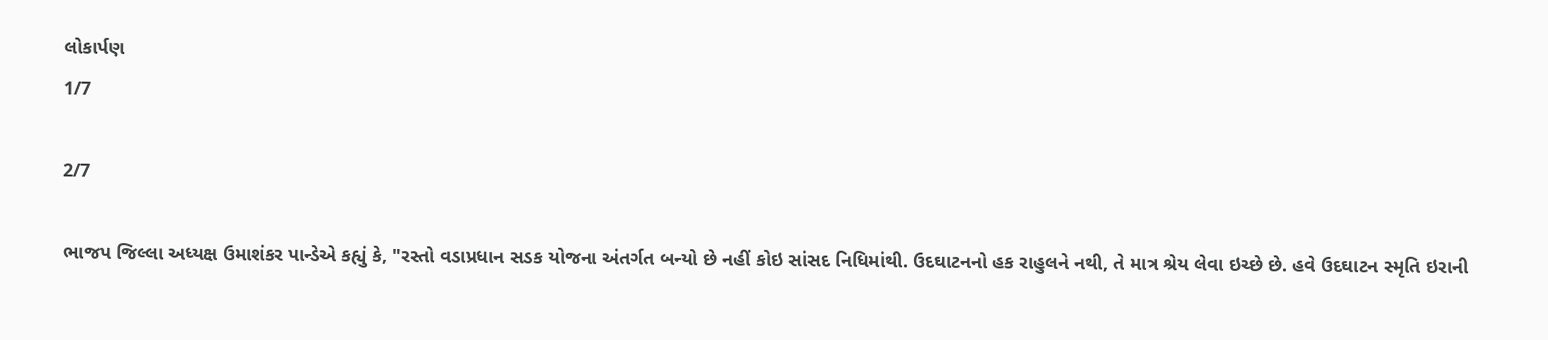લોકાર્પણ
1/7

2/7

ભાજપ જિલ્લા અધ્યક્ષ ઉમાશંકર પાન્ડેએ કહ્યું કે, "રસ્તો વડાપ્રધાન સડક યોજના અંતર્ગત બન્યો છે નહીં કોઇ સાંસદ નિધિમાંથી. ઉદઘાટનનો હક રાહુલને નથી, તે માત્ર શ્રેય લેવા ઇચ્છે છે. હવે ઉદઘાટન સ્મૃતિ ઇરાની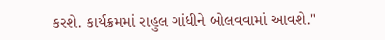કરશે. કાર્યક્રમમાં રાહુલ ગાંધીને બોલવવામાં આવશે."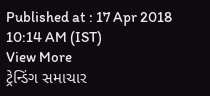Published at : 17 Apr 2018 10:14 AM (IST)
View More
ટ્રેન્ડિંગ સમાચાર